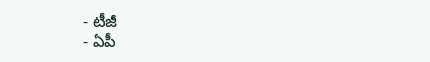- టీజీ
- ఏపీ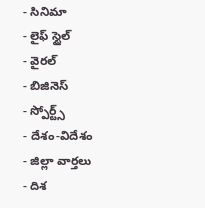- సినిమా
- లైఫ్ స్టైల్
- వైరల్
- బిజినెస్
- స్పోర్ట్స్
- దేశం-విదేశం
- జిల్లా వార్తలు
- దిశ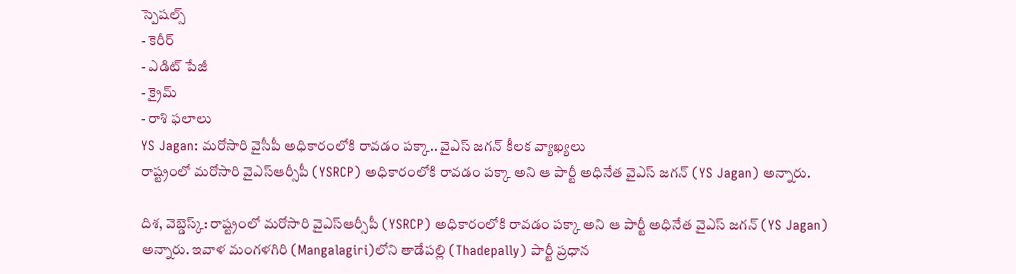స్పెషల్స్
- కెరీర్
- ఎడిట్ పేజీ
- క్రైమ్
- రాశి ఫలాలు
YS Jagan: మరోసారి వైసీపీ అధికారంలోకి రావడం పక్కా.. వైఎస్ జగన్ కీలక వ్యాఖ్యలు
రాష్ట్రంలో మరోసారి వైఎస్ఆర్సీపీ (YSRCP) అధికారంలోకి రావడం పక్కా అని ఆ పార్టీ అధినేత వైఎస్ జగన్ (YS Jagan) అన్నారు.

దిశ, వెబ్డెస్క్: రాష్ట్రంలో మరోసారి వైఎస్ఆర్సీపీ (YSRCP) అధికారంలోకి రావడం పక్కా అని ఆ పార్టీ అధినేత వైఎస్ జగన్ (YS Jagan) అన్నారు. ఇవాళ మంగళగిరి (Mangalagiri)లోని తాడేపల్లి (Thadepally) పార్టీ ప్రధాన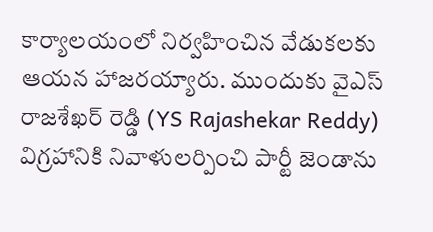కార్యాలయంలో నిర్వహించిన వేడుకలకు ఆయన హాజరయ్యారు. ముందుకు వైఎస్ రాజశేఖర్ రెడ్డి (YS Rajashekar Reddy) విగ్రహానికి నివాళులర్పించి పార్టీ జెండాను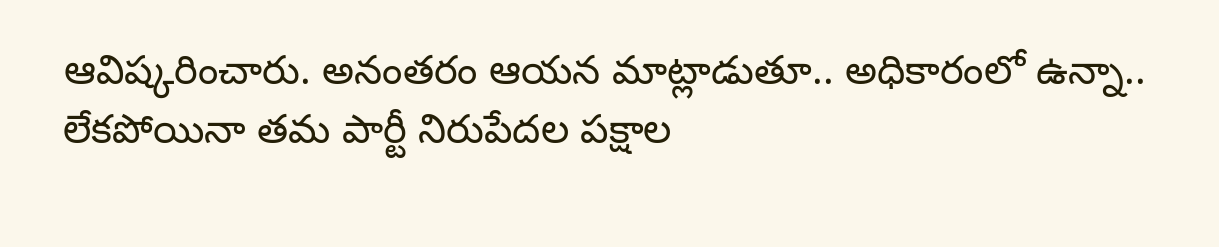ఆవిష్కరించారు. అనంతరం ఆయన మాట్లాడుతూ.. అధికారంలో ఉన్నా.. లేకపోయినా తమ పార్టీ నిరుపేదల పక్షాల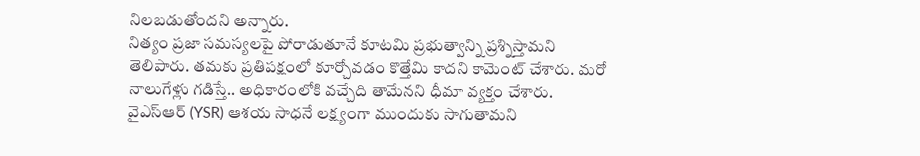నిలబడుతోందని అన్నారు.
నిత్యం ప్రజా సమస్యలపై పోరాడుతూనే కూటమి ప్రభుత్వాన్ని ప్రశ్నిస్తామని తెలిపారు. తమకు ప్రతిపక్షంలో కూర్చోవడం కొత్తేమి కాదని కామెంట్ చేశారు. మరో నాలుగేళ్లు గడిస్తే.. అధికారంలోకి వచ్చేది తామేనని ధీమా వ్యక్తం చేశారు. వైఎస్ఆర్ (YSR) ఆశయ సాధనే లక్ష్యంగా ముందుకు సాగుతామని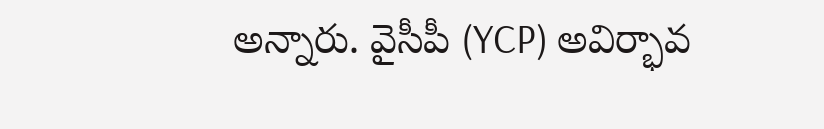అన్నారు. వైసీపీ (YCP) అవిర్భావ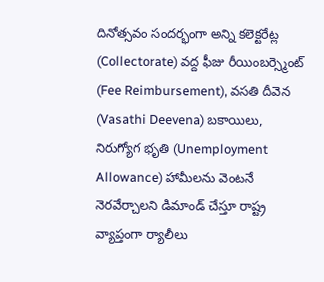దినోత్సవం సందర్భంగా అన్ని కలెక్టరేట్ల (Collectorate) వద్ద ఫీజు రీయింబర్స్మెంట్ (Fee Reimbursement), వసతి దీవెన (Vasathi Deevena) బకాయిలు, నిరుగ్యోగ భృతి (Unemployment Allowance) హామీలను వెంటనే నెరవేర్చాలని డిమాండ్ చేస్తూ రాష్ట్ర వ్యాప్తంగా ర్యాలీలు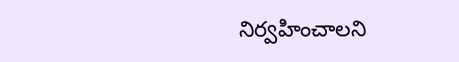నిర్వహించాలని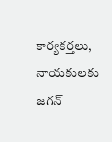కార్యకర్తలు, నాయకులకు జగన్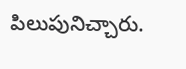పిలుపునిచ్చారు.